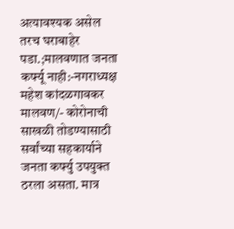अत्यावश्यक असेल तरच घराबाहेर पडा.;मालवणात जनता कर्फ्यू नाही:-नगराध्यक्ष महेश कांदळगावकर
मालवण/- कोरोनाची साखळी तोडण्यासाठी सर्वांच्या सहकार्याने जनता कर्फ्यु उपयुक्त ठरला असता. मात्र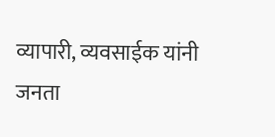व्यापारी, व्यवसाईक यांनी जनता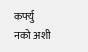कर्फ्यु नको अशी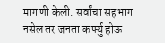मागणी केली. सर्वांचा सहभाग नसेल तर जनता कर्फ्यु होऊ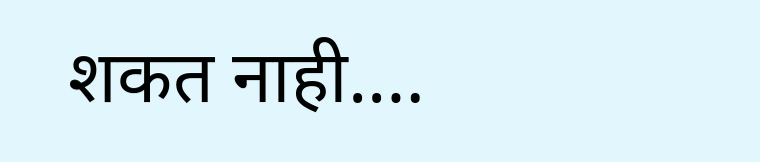शकत नाही.…